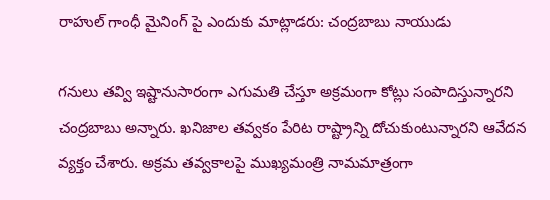రాహుల్ గాంధీ మైనింగ్ పై ఎందుకు మాట్లాడరు: చంద్రబాబు నాయుడు

గనులు తవ్వి ఇష్టానుసారంగా ఎగుమతి చేస్తూ అక్రమంగా కోట్లు సంపాదిస్తున్నారని చంద్రబాబు అన్నారు. ఖనిజాల తవ్వకం పేరిట రాష్ట్రాన్ని దోచుకుంటున్నారని ఆవేదన వ్యక్తం చేశారు. అక్రమ తవ్వకాలపై ముఖ్యమంత్రి నామమాత్రంగా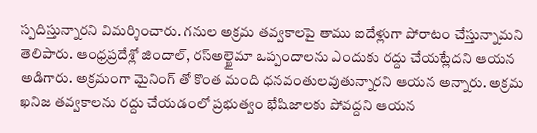స్పదిస్తున్నారని విమర్శించారు. గనుల అక్రమ తవ్వకాలపై తాము ఐదేళ్లుగా పోరాటం చేస్తున్నామని తెలిపారు. ఆంధ్రప్రదేశ్లో జిందాల్, రస్అల్ఖైమా ఒప్పందాలను ఎందుకు రద్దు చేయట్లేదని ఆయన అడిగారు. అక్రమంగా మైనింగ్ తో కొంత మంది ధనవంతులవుతున్నారని ఆయన అన్నారు. అక్రమ ఖనిజ తవ్వకాలను రద్దు చేయడంలో ప్రభుత్వం భేషిజాలకు పోవద్దని ఆయన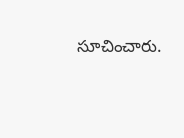సూచించారు.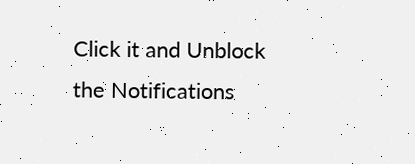Click it and Unblock the Notifications